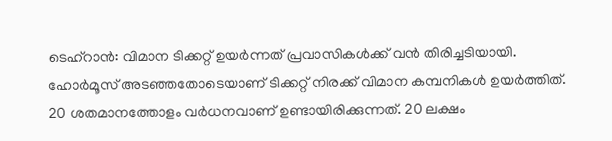ടെഹ്റാൻ: വിമാന ടിക്കറ്റ് ഉയർന്നത് പ്രവാസികൾക്ക് വൻ തിരിച്ചടിയായി. ഹോർമൂസ് അടഞ്ഞതോടെയാണ് ടിക്കറ്റ് നിരക്ക് വിമാന കമ്പനികൾ ഉയർത്തിത്. 20 ശതമാനത്തോളം വർധനവാണ് ഉണ്ടായിരിക്കുന്നത്. 20 ലക്ഷം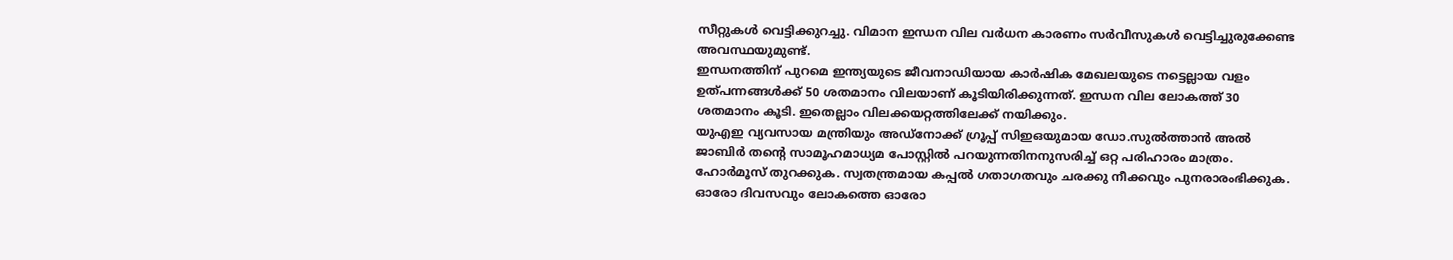സീറ്റുകൾ വെട്ടിക്കുറച്ചു. വിമാന ഇന്ധന വില വർധന കാരണം സർവീസുകൾ വെട്ടിച്ചുരുക്കേണ്ട അവസ്ഥയുമുണ്ട്.
ഇന്ധനത്തിന് പുറമെ ഇന്ത്യയുടെ ജീവനാഡിയായ കാർഷിക മേഖലയുടെ നട്ടെല്ലായ വളം ഉത്പന്നങ്ങൾക്ക് 50 ശതമാനം വിലയാണ് കൂടിയിരിക്കുന്നത്. ഇന്ധന വില ലോകത്ത് 30 ശതമാനം കൂടി. ഇതെല്ലാം വിലക്കയറ്റത്തിലേക്ക് നയിക്കും.
യുഎഇ വ്യവസായ മന്ത്രിയും അഡ്നോക്ക് ഗ്രൂപ്പ് സിഇഒയുമായ ഡോ.സുൽത്താൻ അൽ ജാബിർ തന്റെ സാമൂഹമാധ്യമ പോസ്റ്റിൽ പറയുന്നതിനനുസരിച്ച് ഒറ്റ പരിഹാരം മാത്രം. ഹോർമൂസ് തുറക്കുക. സ്വതന്ത്രമായ കപ്പൽ ഗതാഗതവും ചരക്കു നീക്കവും പുനരാരംഭിക്കുക. ഓരോ ദിവസവും ലോകത്തെ ഓരോ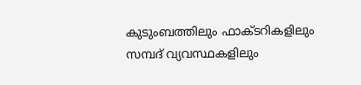കുടുംബത്തിലും ഫാക്ടറികളിലും സമ്പദ് വ്യവസ്ഥകളിലും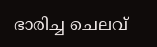ഭാരിച്ച ചെലവ്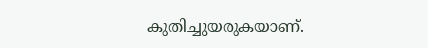കുതിച്ചുയരുകയാണ്.